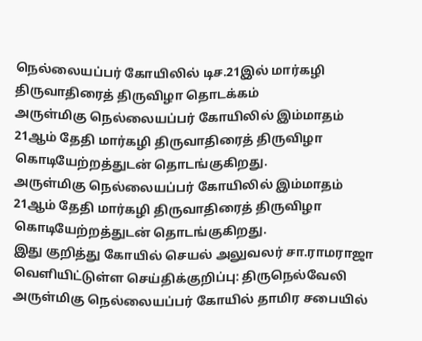நெல்லையப்பர் கோயிலில் டிச.21இல் மார்கழி திருவாதிரைத் திருவிழா தொடக்கம்
அருள்மிகு நெல்லையப்பர் கோயிலில் இம்மாதம் 21ஆம் தேதி மார்கழி திருவாதிரைத் திருவிழா கொடியேற்றத்துடன் தொடங்குகிறது.
அருள்மிகு நெல்லையப்பர் கோயிலில் இம்மாதம் 21ஆம் தேதி மார்கழி திருவாதிரைத் திருவிழா கொடியேற்றத்துடன் தொடங்குகிறது.
இது குறித்து கோயில் செயல் அலுவலர் சா.ராமராஜா வெளியிட்டுள்ள செய்திக்குறிப்பு: திருநெல்வேலி அருள்மிகு நெல்லையப்பர் கோயில் தாமிர சபையில்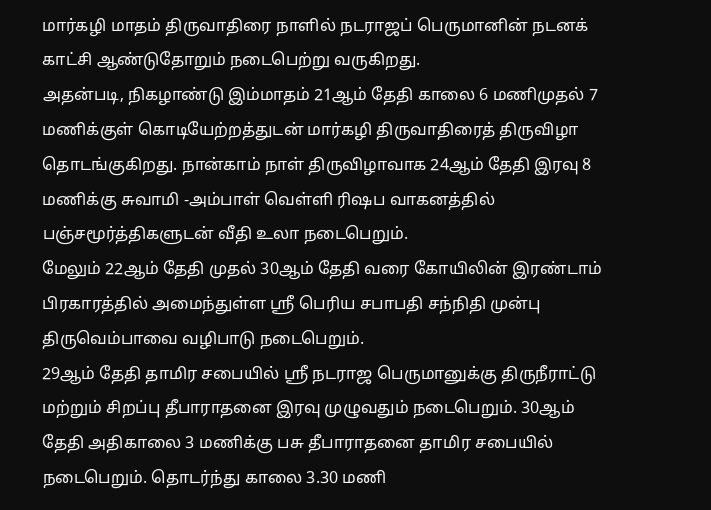மார்கழி மாதம் திருவாதிரை நாளில் நடராஜப் பெருமானின் நடனக் காட்சி ஆண்டுதோறும் நடைபெற்று வருகிறது.
அதன்படி, நிகழாண்டு இம்மாதம் 21ஆம் தேதி காலை 6 மணிமுதல் 7 மணிக்குள் கொடியேற்றத்துடன் மார்கழி திருவாதிரைத் திருவிழா தொடங்குகிறது. நான்காம் நாள் திருவிழாவாக 24ஆம் தேதி இரவு 8 மணிக்கு சுவாமி -அம்பாள் வெள்ளி ரிஷப வாகனத்தில் பஞ்சமூர்த்திகளுடன் வீதி உலா நடைபெறும்.
மேலும் 22ஆம் தேதி முதல் 30ஆம் தேதி வரை கோயிலின் இரண்டாம் பிரகாரத்தில் அமைந்துள்ள ஸ்ரீ பெரிய சபாபதி சந்நிதி முன்பு திருவெம்பாவை வழிபாடு நடைபெறும்.
29ஆம் தேதி தாமிர சபையில் ஸ்ரீ நடராஜ பெருமானுக்கு திருநீராட்டு மற்றும் சிறப்பு தீபாராதனை இரவு முழுவதும் நடைபெறும். 30ஆம் தேதி அதிகாலை 3 மணிக்கு பசு தீபாராதனை தாமிர சபையில் நடைபெறும். தொடர்ந்து காலை 3.30 மணி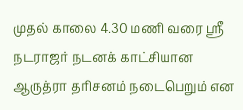முதல் காலை 4.30 மணி வரை ஸ்ரீ நடராஜர் நடனக் காட்சியான ஆருத்ரா தரிசனம் நடைபெறும் என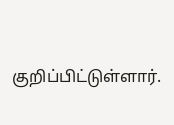குறிப்பிட்டுள்ளார்.